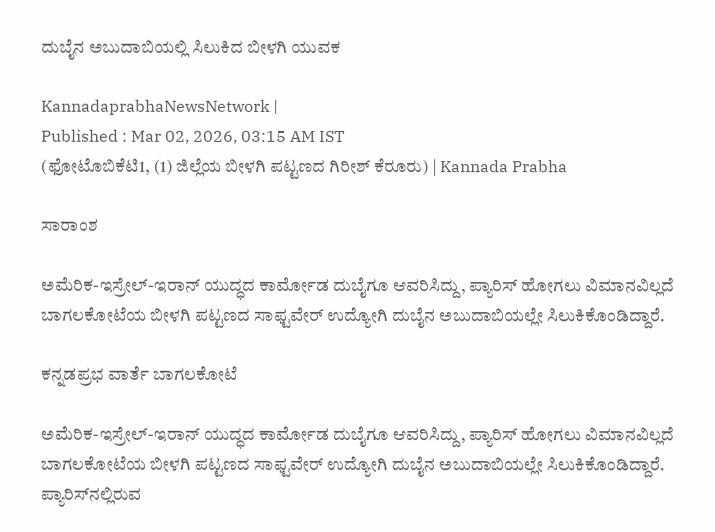ದುಬೈನ ಅಬುದಾಬಿಯಲ್ಲಿ ಸಿಲುಕಿದ ಬೀಳಗಿ ಯುವಕ

KannadaprabhaNewsNetwork |
Published : Mar 02, 2026, 03:15 AM IST
(ಫೋಟೊಬಿಕೆಟಿ1, (1) ಜಿಲ್ಲೆಯ ಬೀಳಗಿ ಪಟ್ಟಣದ ಗಿರೀಶ್ ಕೆರೂರು) | Kannada Prabha

ಸಾರಾಂಶ

ಅಮೆರಿಕ-ಇಸ್ರೇಲ್-ಇರಾನ್‌ ಯುದ್ಧದ ಕಾರ್ಮೋಡ ದುಬೈಗೂ ಆವರಿಸಿದ್ದು, ಪ್ಯಾರಿಸ್‌ ಹೋಗಲು ವಿಮಾನವಿಲ್ಲದೆ ಬಾಗಲಕೋಟೆಯ ಬೀಳಗಿ ಪಟ್ಟಣದ ಸಾಫ್ಟವೇರ್ ಉದ್ಯೋಗಿ ದುಬೈನ ಅಬುದಾಬಿಯಲ್ಲೇ ಸಿಲುಕಿಕೊಂಡಿದ್ದಾರೆ.

ಕನ್ನಡಪ್ರಭ ವಾರ್ತೆ ಬಾಗಲಕೋಟೆ

ಅಮೆರಿಕ-ಇಸ್ರೇಲ್-ಇರಾನ್‌ ಯುದ್ಧದ ಕಾರ್ಮೋಡ ದುಬೈಗೂ ಆವರಿಸಿದ್ದು, ಪ್ಯಾರಿಸ್‌ ಹೋಗಲು ವಿಮಾನವಿಲ್ಲದೆ ಬಾಗಲಕೋಟೆಯ ಬೀಳಗಿ ಪಟ್ಟಣದ ಸಾಫ್ಟವೇರ್ ಉದ್ಯೋಗಿ ದುಬೈನ ಅಬುದಾಬಿಯಲ್ಲೇ ಸಿಲುಕಿಕೊಂಡಿದ್ದಾರೆ. ಪ್ಯಾರಿಸ್‌ನಲ್ಲಿರುವ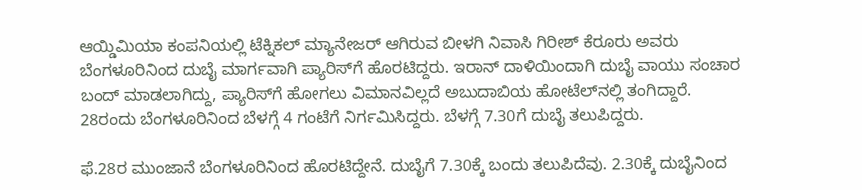ಆಯ್ಡಿಮಿಯಾ ಕಂಪನಿಯಲ್ಲಿ ಟೆಕ್ನಿಕಲ್ ಮ್ಯಾನೇಜರ್ ಆಗಿರುವ ಬೀಳಗಿ ನಿವಾಸಿ ಗಿರೀಶ್ ಕೆರೂರು ಅವರು ಬೆಂಗಳೂರಿನಿಂದ ದುಬೈ ಮಾರ್ಗವಾಗಿ ಪ್ಯಾರಿಸ್‌ಗೆ ಹೊರಟಿದ್ದರು. ಇರಾನ್‌ ದಾಳಿಯಿಂದಾಗಿ ದುಬೈ ವಾಯು ಸಂಚಾರ ಬಂದ್‌ ಮಾಡಲಾಗಿದ್ದು, ಪ್ಯಾರಿಸ್‌ಗೆ ಹೋಗಲು ವಿಮಾನವಿಲ್ಲದೆ ಅಬುದಾಬಿಯ ಹೋಟೆಲ್‌ನಲ್ಲಿ ತಂಗಿದ್ದಾರೆ. 28ರಂದು ಬೆಂಗಳೂರಿನಿಂದ ಬೆಳಗ್ಗೆ 4 ಗಂಟೆಗೆ ನಿರ್ಗಮಿಸಿದ್ದರು. ಬೆಳಗ್ಗೆ 7.30ಗೆ ದುಬೈ ತಲುಪಿದ್ದರು.

ಫೆ.28ರ ಮುಂಜಾನೆ ಬೆಂಗಳೂರಿನಿಂದ ಹೊರಟಿದ್ದೇನೆ. ದುಬೈಗೆ 7.30ಕ್ಕೆ ಬಂದು ತಲುಪಿದೆವು. 2.30ಕ್ಕೆ ದುಬೈನಿಂದ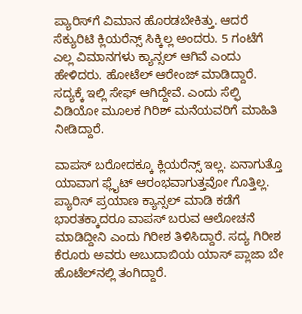ಪ್ಯಾರಿಸ್‌ಗೆ ವಿಮಾನ ಹೊರಡಬೇಕಿತ್ತು. ಆದರೆ ಸೆಕ್ಯುರಿಟಿ ಕ್ಲಿಯರೆನ್ಸ್ ಸಿಕ್ಕಿಲ್ಲ ಅಂದರು. 5 ಗಂಟೆಗೆ ಎಲ್ಲ ವಿಮಾನಗಳು ಕ್ಯಾನ್ಸಲ್ ಆಗಿವೆ ಎಂದು ಹೇಳಿದರು. ಹೋಟೆಲ್ ಆರೇಂಜ್ ಮಾಡಿದ್ದಾರೆ. ಸದ್ಯಕ್ಕೆ ಇಲ್ಲಿ ಸೇಫ್‌ ಆಗಿದ್ದೇವೆ. ಎಂದು ಸೆಲ್ಫಿ ವಿಡಿಯೋ ಮೂಲಕ ಗಿರಿಶ್‌ ಮನೆಯವರಿಗೆ ಮಾಹಿತಿ ನೀಡಿದ್ದಾರೆ.

ವಾಪಸ್‌ ಬರೋದಕ್ಕೂ ಕ್ಲಿಯರೆನ್ಸ್‌ ಇಲ್ಲ. ಏನಾಗುತ್ತೊ ಯಾವಾಗ ಫ್ಲೈಟ್ ಆರಂಭವಾಗುತ್ತವೋ ಗೊತ್ತಿಲ್ಲ. ಪ್ಯಾರಿಸ್‌ ಪ್ರಯಾಣ ಕ್ಯಾನ್ಸಲ್‌ ಮಾಡಿ ಕಡೆಗೆ ಭಾರತಕ್ಕಾದರೂ ವಾಪಸ್‌ ಬರುವ ಆಲೋಚನೆ ಮಾಡಿದ್ದೀನಿ ಎಂದು ಗಿರೀಶ ತಿಳಿಸಿದ್ದಾರೆ. ಸದ್ಯ ಗಿರೀಶ ಕೆರೂರು ಅವರು ಅಬುದಾಬಿಯ ಯಾಸ್ ಪ್ಲಾಜಾ ಬೇ ಹೊಟೆಲ್‌ನಲ್ಲಿ ತಂಗಿದ್ದಾರೆ.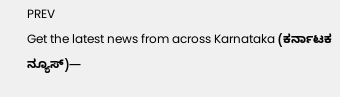PREV
Get the latest news from across Karnataka (ಕರ್ನಾಟಕ ನ್ಯೂಸ್)—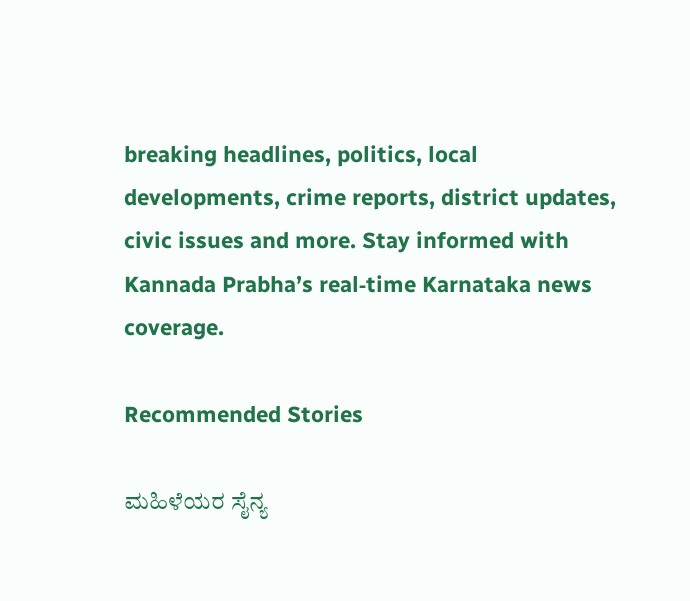breaking headlines, politics, local developments, crime reports, district updates, civic issues and more. Stay informed with Kannada Prabha’s real‑time Karnataka news coverage.

Recommended Stories

ಮಹಿಳೆಯರ ಸೈನ್ಯ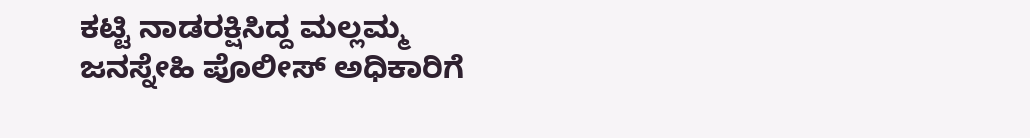ಕಟ್ಟಿ ನಾಡರಕ್ಷಿಸಿದ್ದ ಮಲ್ಲಮ್ಮ
ಜನಸ್ನೇಹಿ‌ ಪೊಲೀಸ್ ಅಧಿಕಾರಿಗೆ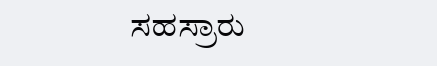ಸಹಸ್ರಾರು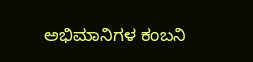ಅಭಿಮಾನಿಗಳ ಕಂಬನಿ